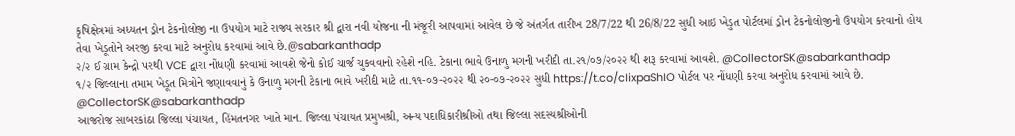કૃષિક્ષેત્રમાં અધ્યતન ડ્રોન ટેકનોલોજી ના ઉપયોગ માટે રાજ્ય સરકાર શ્રી દ્વારા નવી યોજના ની મંજૂરી આપવામાં આવેલ છે જે અંતર્ગત તારીખ 28/7/22 થી 26/8/22 સુધી આઇ ખેડુત પોર્ટલમાં ડ્રોન ટેકનોલોજીનો ઉપયોગ કરવાનો હોય તેવા ખેડૂતોને અરજી કરવા માટે અનુરોધ કરવામાં આવે છે.@sabarkanthadp
૨/૨ ઈ ગ્રામ કેન્દ્રો પરથી VCE દ્વારા નોંધણી કરવામાં આવશે જેનો કોઈ ચાર્જ ચુકવવાનો રહેશે નહિ. ટેકાના ભાવે ઉનાળુ મગની ખરીદી તા.૨૧/૦૭/૨૦૨૨ થી શરૂ કરવામાં આવશે. @CollectorSK@sabarkanthadp
૧/૨ જિલ્લાના તમામ ખેડૂત મિત્રોને જણાવવાનું કે ઉનાળુ મગની ટેકાના ભાવે ખરીદી માટે તા.૧૧-૦૭-૨૦૨૨ થી ૨૦-૦૭-૨૦૨૨ સુધી https://t.co/cIixpaShIO પોર્ટલ પર નોંધણી કરવા અનુરોધ કરવામાં આવે છે. @CollectorSK@sabarkanthadp
આજરોજ સાબરકાંઠા જિલ્લા પંચાયત, હિંમતનગર ખાતે માન. જિલ્લા પંચાયત પ્રમુખશ્રી, અન્ય પદાધિકારીશ્રીઓ તથા જિલ્લા સદસ્યશ્રીઓની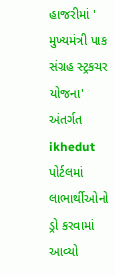હાજરીમાં ' મુખ્યમંત્રી પાક સંગ્રહ સ્ટ્રકચર યોજના' અંતર્ગત ikhedut પોર્ટલમાં લાભાર્થીઓનો ડ્રો કરવામાં આવ્યો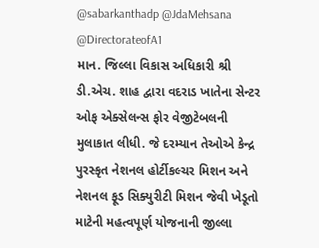@sabarkanthadp @JdaMehsana @DirectorateofA1
માન. જિલ્લા વિકાસ અધિકારી શ્રી ડી.એચ. શાહ દ્વારા વદરાડ ખાતેના સેન્ટર ઓફ એક્સેલન્સ ફોર વેજીટેબલની મુલાકાત લીધી. જે દરમ્યાન તેઓએ કેન્દ્ર પુરસ્કૃત નેશનલ હોર્ટીકલ્ચર મિશન અને નેશનલ ફૂડ સિક્યુરીટી મિશન જેવી ખેડૂતો માટેની મહત્વપૂર્ણ યોજનાની જીલ્લા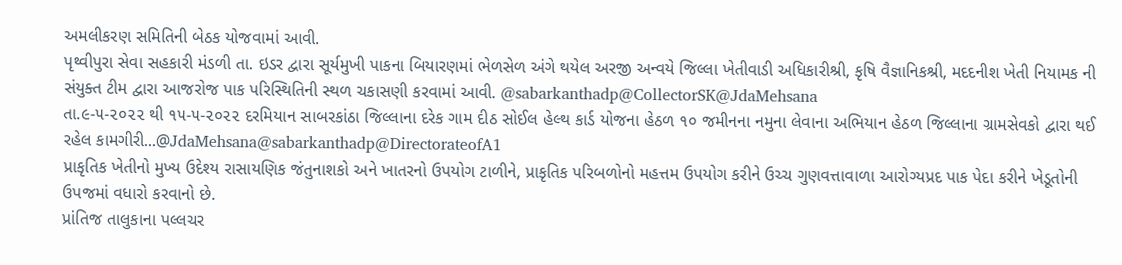અમલીકરણ સમિતિની બેઠક યોજવામાં આવી.
પૃથ્વીપુરા સેવા સહકારી મંડળી તા. ઇડર દ્વારા સૂર્યમુખી પાકના બિયારણમાં ભેળસેળ અંગે થયેલ અરજી અન્વયે જિલ્લા ખેતીવાડી અધિકારીશ્રી, કૃષિ વૈજ્ઞાનિકશ્રી, મદદનીશ ખેતી નિયામક ની સંયુક્ત ટીમ દ્વારા આજરોજ પાક પરિસ્થિતિની સ્થળ ચકાસણી કરવામાં આવી. @sabarkanthadp@CollectorSK@JdaMehsana
તા.૯-૫-૨૦૨૨ થી ૧૫-૫-૨૦૨૨ દરમિયાન સાબરકાંઠા જિલ્લાના દરેક ગામ દીઠ સોઈલ હેલ્થ કાર્ડ યોજના હેઠળ ૧૦ જમીનના નમુના લેવાના અભિયાન હેઠળ જિલ્લાના ગ્રામસેવકો દ્વારા થઈ રહેલ કામગીરી...@JdaMehsana@sabarkanthadp@DirectorateofA1
પ્રાકૃતિક ખેતીનો મુખ્ય ઉદેશ્ય રાસાયણિક જંતુનાશકો અને ખાતરનો ઉપયોગ ટાળીને, પ્રાકૃતિક પરિબળોનો મહત્તમ ઉપયોગ કરીને ઉચ્ચ ગુણવત્તાવાળા આરોગ્યપ્રદ પાક પેદા કરીને ખેડૂતોની ઉપજમાં વધારો કરવાનો છે.
પ્રાંતિજ તાલુકાના પલ્લચર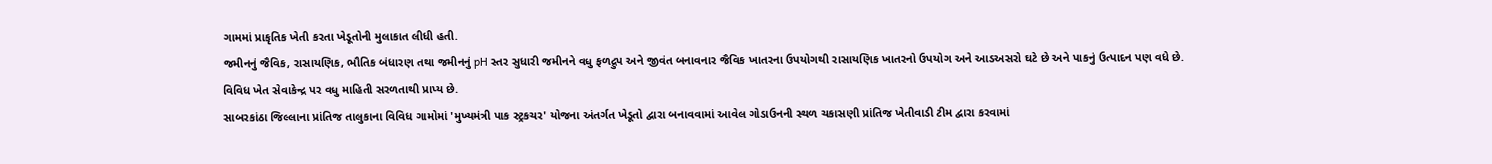ગામમાં પ્રાકૃતિક ખેતી કરતા ખેડૂતોની મુલાકાત લીધી હતી.
જમીનનું જૈવિક, રાસાયણિક, ભૌતિક બંધારણ તથા જમીનનું pH સ્તર સુધારી જમીનને વધુ ફળદ્રુપ અને જીવંત બનાવનાર જૈવિક ખાતરના ઉપયોગથી રાસાયણિક ખાતરનો ઉપયોગ અને આડઅસરો ઘટે છે અને પાકનું ઉત્પાદન પણ વધે છે.
વિવિધ ખેત સેવાકેન્દ્ર પર વધુ માહિતી સરળતાથી પ્રાપ્ય છે.
સાબરકાંઠા જિલ્લાના પ્રાંતિજ તાલુકાના વિવિધ ગામોમાં 'મુખ્યમંત્રી પાક સ્ટ્રકચર' યોજના અંતર્ગત ખેડૂતો દ્વારા બનાવવામાં આવેલ ગોડાઉનની સ્થળ ચકાસણી પ્રાંતિજ ખેતીવાડી ટીમ દ્વારા કરવામાં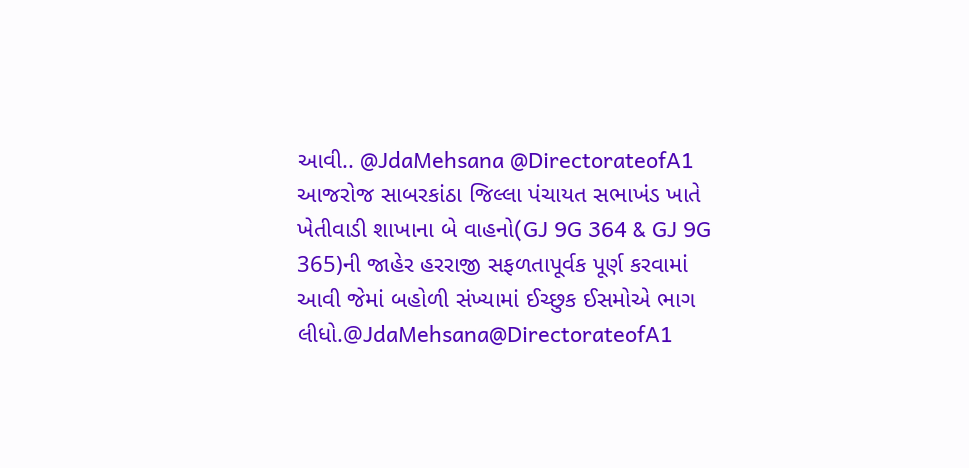આવી.. @JdaMehsana @DirectorateofA1
આજરોજ સાબરકાંઠા જિલ્લા પંચાયત સભાખંડ ખાતે ખેતીવાડી શાખાના બે વાહનો(GJ 9G 364 & GJ 9G 365)ની જાહેર હરરાજી સફળતાપૂર્વક પૂર્ણ કરવામાં આવી જેમાં બહોળી સંખ્યામાં ઈચ્છુક ઈસમોએ ભાગ લીધો.@JdaMehsana@DirectorateofA1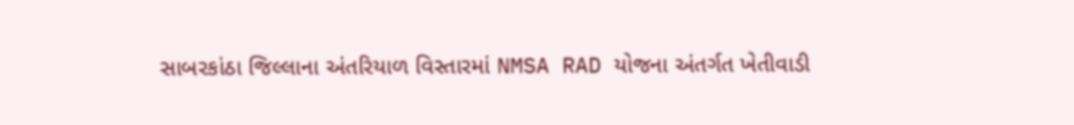સાબરકાંઠા જિલ્લાના અંતરિયાળ વિસ્તારમાં NMSA RAD યોજના અંતર્ગત ખેતીવાડી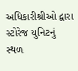અધિકારીશ્રીઓ દ્વારા સ્ટોરેજ યુનિટનું સ્થળ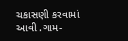ચકાસણી કરવામાં આવી .ગામ-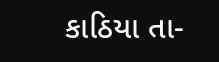કાઠિયા તા-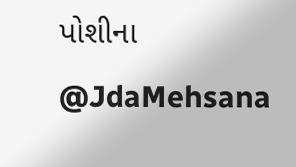પોશીના @JdaMehsana